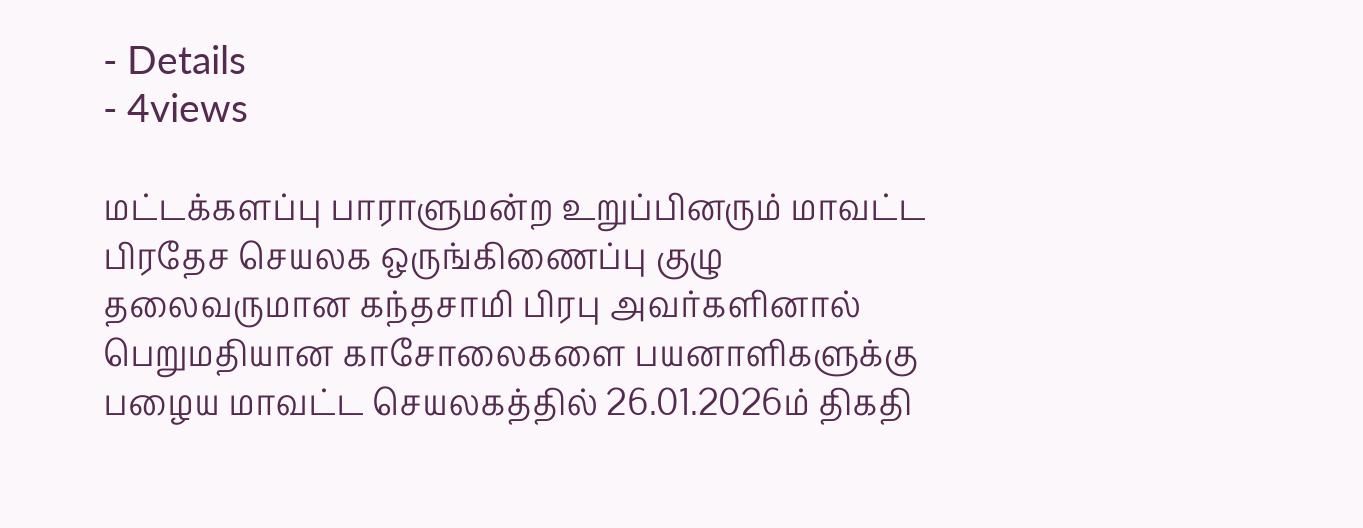- Details
- 4views

மட்டக்களப்பு பாராளுமன்ற உறுப்பினரும் மாவட்ட பிரதேச செயலக ஒருங்கிணைப்பு குழு தலைவருமான கந்தசாமி பிரபு அவர்களினால் பெறுமதியான காசோலைகளை பயனாளிகளுக்கு பழைய மாவட்ட செயலகத்தில் 26.01.2026ம் திகதி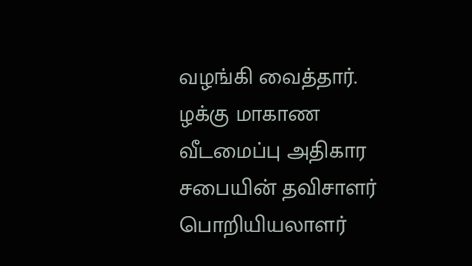வழங்கி வைத்தார். ழக்கு மாகாண வீடமைப்பு அதிகார சபையின் தவிசாளர் பொறியியலாளர்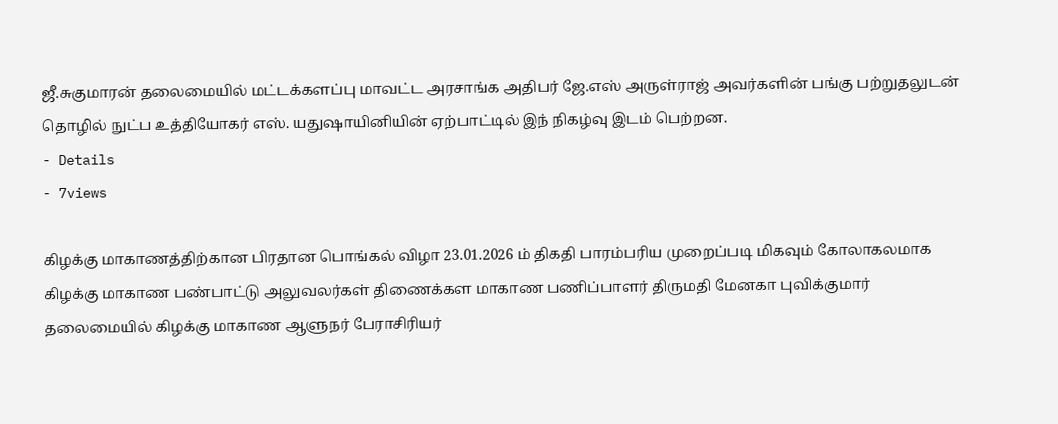ஜீ.சுகுமாரன் தலைமையில் மட்டக்களப்பு மாவட்ட அரசாங்க அதிபர் ஜே.எஸ் அருள்ராஜ் அவர்களின் பங்கு பற்றுதலுடன் தொழில் நுட்ப உத்தியோகர் எஸ். யதுஷாயினியின் ஏற்பாட்டில் இந் நிகழ்வு இடம் பெற்றன.
- Details
- 7views

கிழக்கு மாகாணத்திற்கான பிரதான பொங்கல் விழா 23.01.2026 ம் திகதி பாரம்பரிய முறைப்படி மிகவும் கோலாகலமாக கிழக்கு மாகாண பண்பாட்டு அலுவலர்கள் திணைக்கள மாகாண பணிப்பாளர் திருமதி மேனகா புவிக்குமார் தலைமையில் கிழக்கு மாகாண ஆளுநர் பேராசிரியர்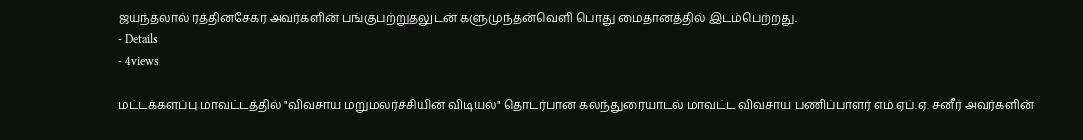ஜயந்தலால் ரத்தினசேகர அவர்களின் பங்குபற்றுதலுடன் களுமுந்தன்வெளி பொது மைதானத்தில் இடம்பெற்றது.
- Details
- 4views

மட்டக்களப்பு மாவட்டத்தில் "விவசாய மறுமலர்ச்சியின் விடியல்" தொடர்பான கலந்துரையாடல் மாவட்ட விவசாய பணிப்பாளர் எம்.ஏப்.ஏ. சனீர் அவர்களின்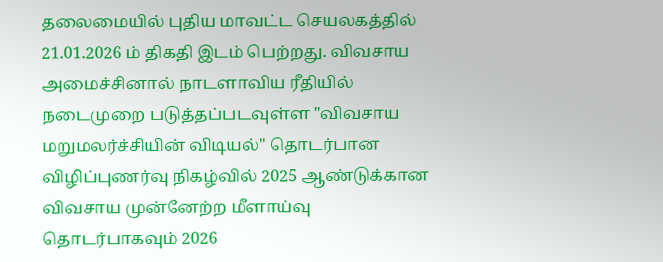தலைமையில் புதிய மாவட்ட செயலகத்தில் 21.01.2026 ம் திகதி இடம் பெற்றது. விவசாய அமைச்சினால் நாடளாவிய ரீதியில் நடைமுறை படுத்தப்படவுள்ள "விவசாய மறுமலர்ச்சியின் விடியல்" தொடர்பான விழிப்புணர்வு நிகழ்வில் 2025 ஆண்டுக்கான விவசாய முன்னேற்ற மீளாய்வு தொடர்பாகவும் 2026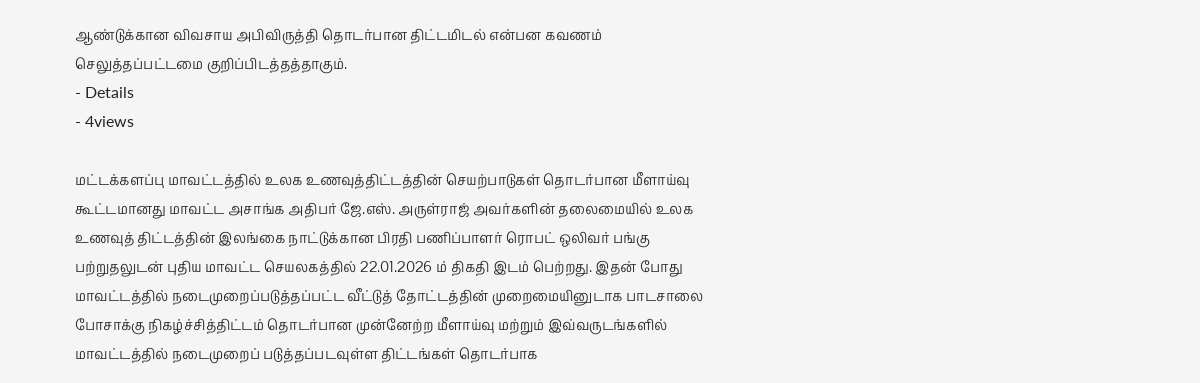ஆண்டுக்கான விவசாய அபிவிருத்தி தொடர்பான திட்டமிடல் என்பன கவணம் செலுத்தப்பட்டமை குறிப்பிடத்தத்தாகும்.
- Details
- 4views

மட்டக்களப்பு மாவட்டத்தில் உலக உணவுத்திட்டத்தின் செயற்பாடுகள் தொடர்பான மீளாய்வு கூட்டமானது மாவட்ட அசாங்க அதிபர் ஜே.எஸ். அருள்ராஜ் அவர்களின் தலைமையில் உலக உணவுத் திட்டத்தின் இலங்கை நாட்டுக்கான பிரதி பணிப்பாளர் ரொபட் ஒலிவர் பங்கு பற்றுதலுடன் புதிய மாவட்ட செயலகத்தில் 22.01.2026 ம் திகதி இடம் பெற்றது. இதன் போது மாவட்டத்தில் நடைமுறைப்படுத்தப்பட்ட வீட்டுத் தோட்டத்தின் முறைமையினுடாக பாடசாலை போசாக்கு நிகழ்ச்சித்திட்டம் தொடர்பான முன்னேற்ற மீளாய்வு மற்றும் இவ்வருடங்களில் மாவட்டத்தில் நடைமுறைப் படுத்தப்படவுள்ள திட்டங்கள் தொடர்பாக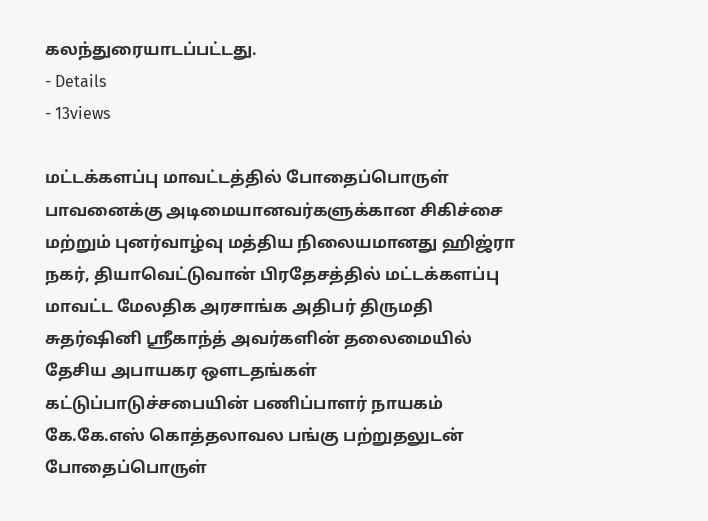கலந்துரையாடப்பட்டது.
- Details
- 13views

மட்டக்களப்பு மாவட்டத்தில் போதைப்பொருள் பாவனைக்கு அடிமையானவர்களுக்கான சிகிச்சை மற்றும் புனர்வாழ்வு மத்திய நிலையமானது ஹிஜ்ரா நகர், தியாவெட்டுவான் பிரதேசத்தில் மட்டக்களப்பு மாவட்ட மேலதிக அரசாங்க அதிபர் திருமதி சுதர்ஷினி ஸ்ரீகாந்த் அவர்களின் தலைமையில் தேசிய அபாயகர ஒளடதங்கள் கட்டுப்பாடுச்சபையின் பணிப்பாளர் நாயகம் கே.கே.எஸ் கொத்தலாவல பங்கு பற்றுதலுடன் போதைப்பொருள்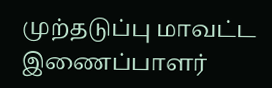முற்தடுப்பு மாவட்ட இணைப்பாளர்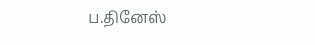ப.தினேஸ்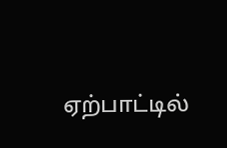ஏற்பாட்டில்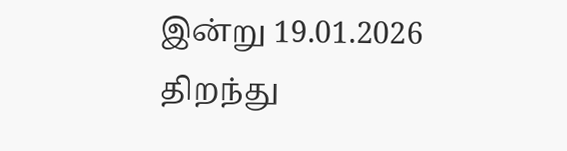இன்று 19.01.2026 திறந்து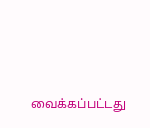வைக்கப்பட்டது